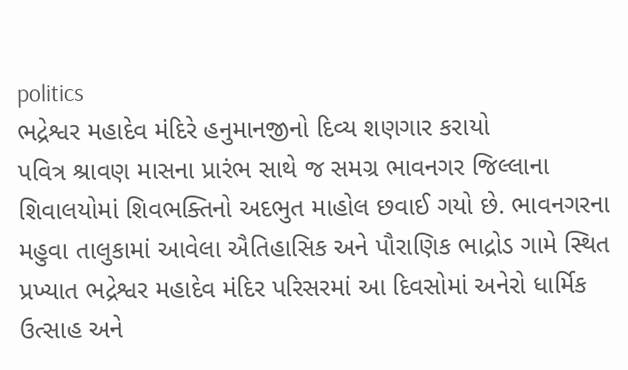politics
ભદ્રેશ્વર મહાદેવ મંદિરે હનુમાનજીનો દિવ્ય શણગાર કરાયો
પવિત્ર શ્રાવણ માસના પ્રારંભ સાથે જ સમગ્ર ભાવનગર જિલ્લાના શિવાલયોમાં શિવભક્તિનો અદભુત માહોલ છવાઈ ગયો છે. ભાવનગરના મહુવા તાલુકામાં આવેલા ઐતિહાસિક અને પૌરાણિક ભાદ્રોડ ગામે સ્થિત પ્રખ્યાત ભદ્રેશ્વર મહાદેવ મંદિર પરિસરમાં આ દિવસોમાં અનેરો ધાર્મિક ઉત્સાહ અને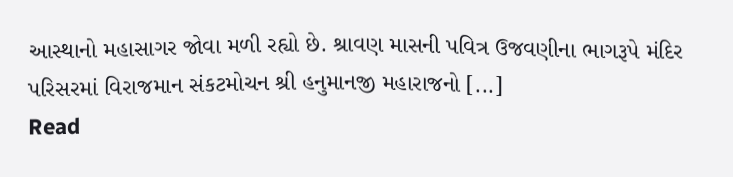આસ્થાનો મહાસાગર જોવા મળી રહ્યો છે. શ્રાવણ માસની પવિત્ર ઉજવણીના ભાગરૂપે મંદિર પરિસરમાં વિરાજમાન સંકટમોચન શ્રી હનુમાનજી મહારાજનો [...]
Read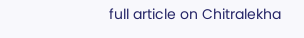full article on Chitralekha